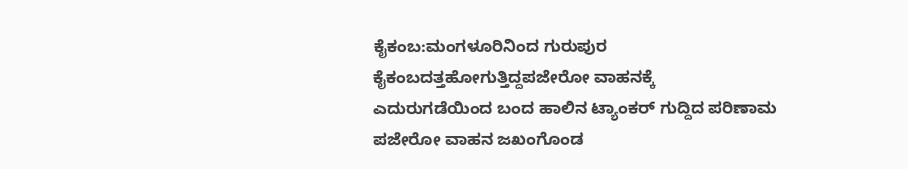ಕೈಕಂಬ:ಮಂಗಳೂರಿನಿಂದ ಗುರುಪುರ ಕೈಕಂಬದತ್ತಹೋಗುತ್ತಿದ್ದಪಜೇರೋ ವಾಹನಕ್ಕೆ ಎದುರುಗಡೆಯಿಂದ ಬಂದ ಹಾಲಿನ ಟ್ಯಾಂಕರ್ ಗುದ್ದಿದ ಪರಿಣಾಮ ಪಜೇರೋ ವಾಹನ ಜಖಂಗೊಂಡ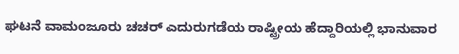ಘಟನೆ ವಾಮಂಜೂರು ಚಚರ್ ಎದುರುಗಡೆಯ ರಾಷ್ಟ್ರೀಯ ಹೆದ್ದಾರಿಯಲ್ಲಿ ಭಾನುವಾರ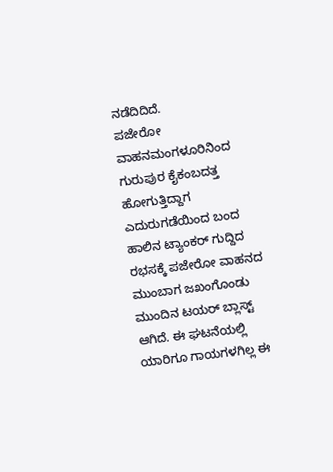ನಡೆದಿದಿದೆ.
ಪಜೇರೋ ವಾಹನಮಂಗಳೂರಿನಿಂದ ಗುರುಪುರ ಕೈಕಂಬದತ್ತ ಹೋಗುತ್ತಿದ್ದಾಗ ಎದುರುಗಡೆಯಿಂದ ಬಂದ ಹಾಲಿನ ಟ್ಯಾಂಕರ್ ಗುದ್ದಿದ ರಭಸಕ್ಕೆ ಪಜೇರೋ ವಾಹನದ ಮುಂಬಾಗ ಜಖಂಗೊಂಡು ಮುಂದಿನ ಟಯರ್ ಬ್ಲಾಸ್ಟ್ ಆಗಿದೆ. ಈ ಘಟನೆಯಲ್ಲಿ ಯಾರಿಗೂ ಗಾಯಗಳಗಿಲ್ಲ ಈ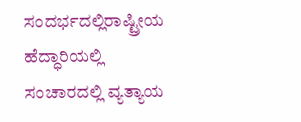ಸಂದರ್ಭದಲ್ಲಿರಾಷ್ಟ್ರೀಯ ಹೆದ್ಧಾರಿಯಲ್ಲಿ ಸಂಚಾರದಲ್ಲಿ ವ್ಯತ್ಯಾಯ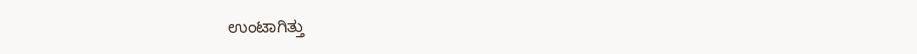ಉಂಟಾಗಿತ್ತು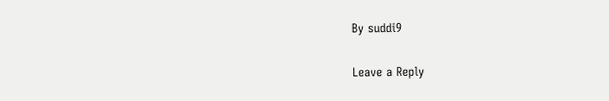By suddi9

Leave a Reply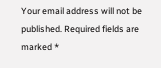Your email address will not be published. Required fields are marked *